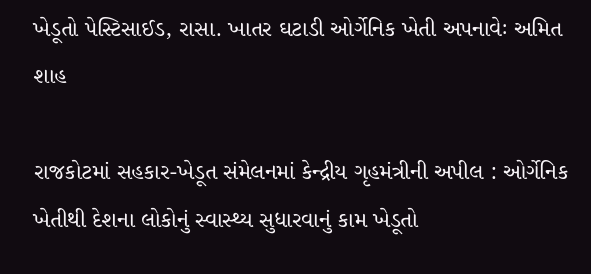ખેડૂતો પેસ્ટિસાઈડ, રાસા. ખાતર ઘટાડી ઓર્ગેનિક ખેતી અપનાવેઃ અમિત શાહ

રાજકોટમાં સહકાર-ખેડૂત સંમેલનમાં કેન્દ્રીય ગૃહમંત્રીની અપીલ : ઓર્ગેનિક ખેતીથી દેશના લોકોનું સ્વાસ્થ્ય સુધારવાનું કામ ખેડૂતો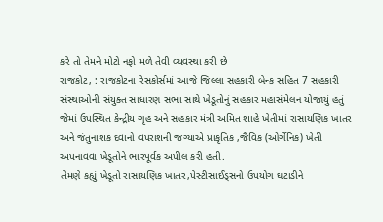કરે તો તેમને મોટો નફો મળે તેવી વ્યવસ્થા કરી છે
રાજકોટ, : રાજકોટના રેસકોર્સમાં આજે જિલ્લા સહકારી બેન્ક સહિત 7 સહકારી સંસ્થાઓની સંયુક્ત સાધારણ સભા સાથે ખેડૂતોનું સહકાર મહાસંમેલન યોજાયું હતું જેમાં ઉપસ્થિત કેન્દ્રીય ગૃહ અને સહકાર મંત્રી અમિત શાહે ખેતીમાં રાસાયણિક ખાતર અને જંતુનાશક દવાનો વપરાશની જગ્યાએ પ્રાકૃતિક ,જૈવિક (ઓર્ગેનિક) ખેતી અપનાવવા ખેડૂતોને ભારપૂર્વક અપીલ કરી હતી.
તેમણે કહ્યું ખેડૂતો રાસાયણિક ખાતર,પેસ્ટીસાઈડ્સનો ઉપયોગ ઘટાડીને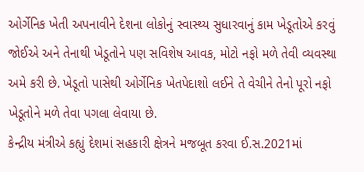ઓર્ગેનિક ખેતી અપનાવીને દેશના લોકોનું સ્વાસ્થ્ય સુધારવાનું કામ ખેડૂતોએ કરવું જોઈએ અને તેનાથી ખેડૂતોને પણ સવિશેષ આવક, મોટો નફો મળે તેવી વ્યવસ્થા અમે કરી છે. ખેડૂતો પાસેથી ઓર્ગેનિક ખેતપેદાશો લઈને તે વેચીને તેનો પૂરો નફો ખેડૂતોને મળે તેવા પગલા લેવાયા છે.
કેન્દ્રીય મંત્રીએ કહ્યું દેશમાં સહકારી ક્ષેત્રને મજબૂત કરવા ઈ.સ.2021માં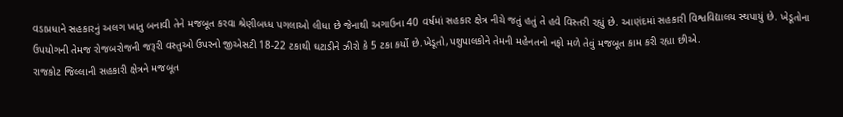વડાપ્રધાને સહકારનું અલગ ખાતુ બનાવી તેને મજબૂત કરવા શ્રેણીબધ્ધ પગલાઓ લીધા છે જેનાથી અગાઉના 40 વર્ષમાં સહકાર ક્ષેત્ર નીચે જતું હતું તે હવે વિસ્તરી રહ્યું છે. આણંદમાં સહકારી વિશ્વવિદ્યાલય સ્થપાયું છે. ખેડૂતોના ઉપયોગની તેમજ રોજબરોજની જરૂરી વસ્તુઓ ઉપરનો જીએસટી 18-22 ટકાથી ઘટાડીને ઝીરો કે 5 ટકા કર્યો છે.ખેડૂતો,પશુપાલકોને તેમની મહેનતનો નફો મળે તેવું મજબૂત કામ કરી રહ્યા છીએ.
રાજકોટ જિલ્લાની સહકારી ક્ષેત્રને મજબૂત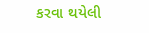કરવા થયેલી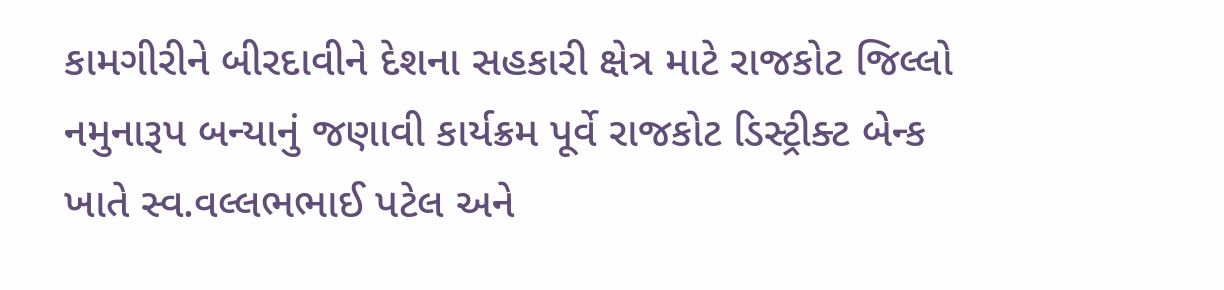કામગીરીને બીરદાવીને દેશના સહકારી ક્ષેત્ર માટે રાજકોટ જિલ્લો નમુનારૂપ બન્યાનું જણાવી કાર્યક્રમ પૂર્વે રાજકોટ ડિસ્ટ્રીક્ટ બેન્ક ખાતે સ્વ.વલ્લભભાઈ પટેલ અને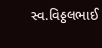સ્વ.વિઠ્ઠલભાઈ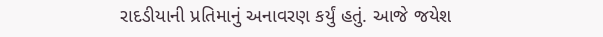રાદડીયાની પ્રતિમાનું અનાવરણ કર્યું હતું. આજે જયેશ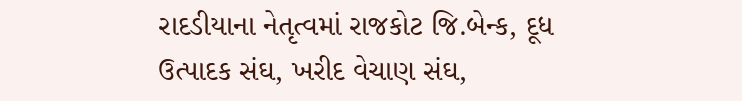રાદડીયાના નેતૃત્વમાં રાજકોટ જિ.બેન્ક, દૂધ ઉત્પાદક સંઘ, ખરીદ વેચાણ સંઘ,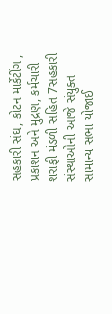સહકારી સંઘ, કોટન માર્કેટીંગ , પ્રકાશન અને મુદ્રણ, કર્મચારી શરાફી મંડળી સહિત 7સહકારી સંસ્થાઓની આજે સંયુક્ત સામાન્ય સભા યોજાઈ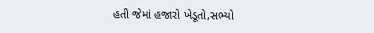હતી જેમાં હજારો ખેડૂતો,સભ્યો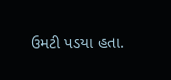ઉમટી પડયા હતા.